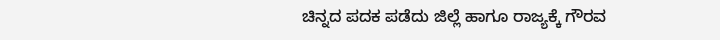ಚಿನ್ನದ ಪದಕ ಪಡೆದು ಜಿಲ್ಲೆ ಹಾಗೂ ರಾಜ್ಯಕ್ಕೆ ಗೌರವ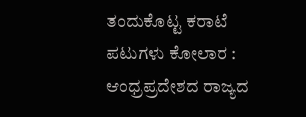ತಂದುಕೊಟ್ಟ ಕರಾಟೆ ಪಟುಗಳು ಕೋಲಾರ : ಆಂಧ್ರಪ್ರದೇಶದ ರಾಜ್ಯದ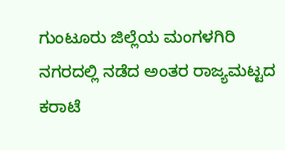ಗುಂಟೂರು ಜಿಲ್ಲೆಯ ಮಂಗಳಗಿರಿ ನಗರದಲ್ಲಿ ನಡೆದ ಅಂತರ ರಾಜ್ಯಮಟ್ಟದ ಕರಾಟೆ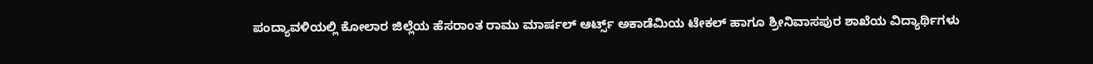ಪಂದ್ಯಾವಳಿಯಲ್ಲಿ ಕೋಲಾರ ಜಿಲ್ಲೆಯ ಹೆಸರಾಂತ ರಾಮು ಮಾರ್ಷಲ್ ಆರ್ಟ್ಸ್ ಅಕಾಡೆಮಿಯ ಟೇಕಲ್ ಹಾಗೂ ಶ್ರೀನಿವಾಸಪುರ ಶಾಖೆಯ ವಿದ್ಯಾರ್ಥಿಗಳು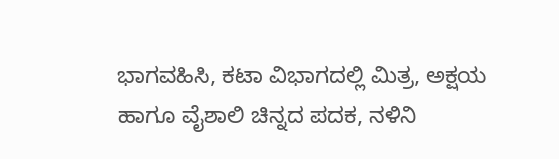ಭಾಗವಹಿಸಿ, ಕಟಾ ವಿಭಾಗದಲ್ಲಿ ಮಿತ್ರ, ಅಕ್ಷಯ ಹಾಗೂ ವೈಶಾಲಿ ಚಿನ್ನದ ಪದಕ, ನಳಿನಿ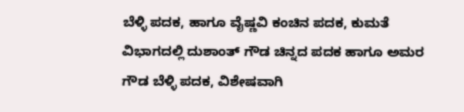ಬೆಳ್ಳಿ ಪದಕ, ಹಾಗೂ ವೈಷ್ಣವಿ ಕಂಚಿನ ಪದಕ, ಕುಮತೆ ವಿಭಾಗದಲ್ಲಿ ದುಶಾಂತ್ ಗೌಡ ಚಿನ್ನದ ಪದಕ ಹಾಗೂ ಅಮರ ಗೌಡ ಬೆಳ್ಳಿ ಪದಕ, ವಿಶೇಷವಾಗಿ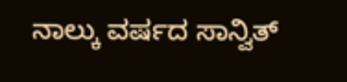ನಾಲ್ಕು ವರ್ಷದ ಸಾನ್ವಿತ್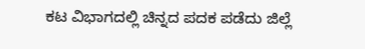ಕಟ ವಿಭಾಗದಲ್ಲಿ ಚಿನ್ನದ ಪದಕ ಪಡೆದು ಜಿಲ್ಲೆ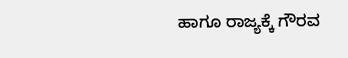ಹಾಗೂ ರಾಜ್ಯಕ್ಕೆ ಗೌರವ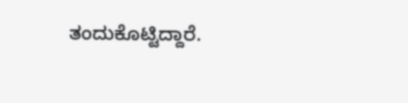ತಂದುಕೊಟ್ಟಿದ್ದಾರೆ.